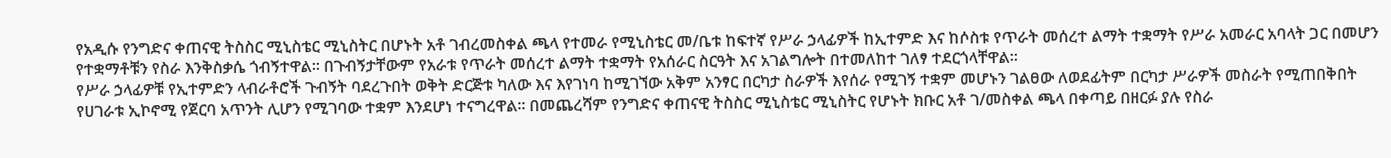የአዲሱ የንግድና ቀጠናዊ ትስስር ሚኒስቴር ሚኒስትር በሆኑት አቶ ገብረመስቀል ጫላ የተመራ የሚኒስቴር መ/ቤቱ ከፍተኛ የሥራ ኃላፊዎች ከኢተምድ እና ከሶስቱ የጥራት መሰረተ ልማት ተቋማት የሥራ አመራር አባላት ጋር በመሆን የተቋማቶቹን የስራ እንቅስቃሴ ጎብኝተዋል፡፡ በጉብኝታቸውም የአራቱ የጥራት መሰረተ ልማት ተቋማት የአሰራር ስርዓት እና አገልግሎት በተመለከተ ገለፃ ተደርጎላቸዋል፡፡
የሥራ ኃላፊዎቹ የኢተምድን ላብራቶሮች ጉብኝት ባደረጉበት ወቅት ድርጅቱ ካለው እና እየገነባ ከሚገኘው አቅም አንፃር በርካታ ስራዎች እየሰራ የሚገኝ ተቋም መሆኑን ገልፀው ለወደፊትም በርካታ ሥራዎች መስራት የሚጠበቅበት የሀገራቱ ኢኮኖሚ የጀርባ አጥንት ሊሆን የሚገባው ተቋም እንደሆነ ተናግረዋል፡፡ በመጨረሻም የንግድና ቀጠናዊ ትስስር ሚኒስቴር ሚኒስትር የሆኑት ክቡር አቶ ገ/መስቀል ጫላ በቀጣይ በዘርፉ ያሉ የስራ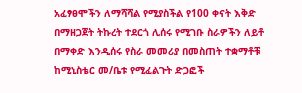አፈፃፀሞችን ለማሻሻል የሚያስችል የ100 ቀናት እቅድ በማዘጋጀት ትኩረት ተደርጎ ሊሰሩ የሚገቡ ስራዎችን ለይቶ በማቀድ እንዲሰሩ የስራ መመሪያ በመስጠት ተቋማቶቹ ከሚኒስቴር መ/ቤቱ የሚፈልጉት ድጋፎች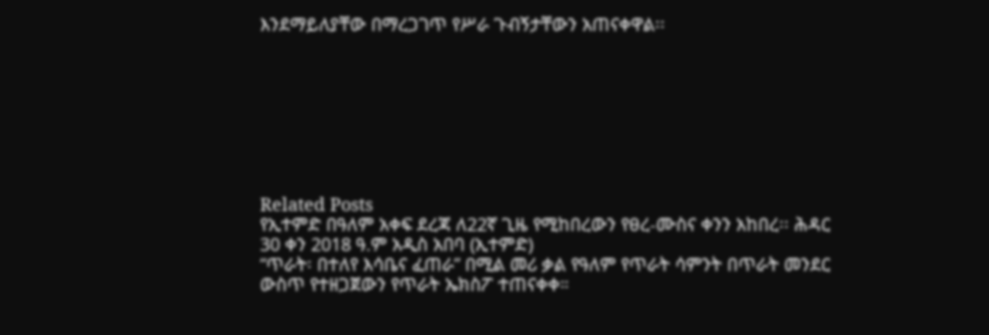እንደማይለያቸው በማረጋገጥ የሥራ ጉብኝታቸውን አጠናቀዋል፡፡








Related Posts
የኢተምድ በዓለም አቀፍ ደረጃ ለ22ኛ ጊዜ የሚከበረውን የፀረ-ሙስና ቀንን አከበረ፡፡ ሕዳር 30 ቀን 2018 ዓ.ም አዲስ አበባ (ኢተምድ)
“ጥራት፡ በተለየ እሳቤና ፈጠራ” በሚል መሪ ቃል የዓለም የጥራት ሳምንት በጥራት መንደር ውስጥ የተዘጋጀውን የጥራት ኤክስፖ ተጠናቀቀ።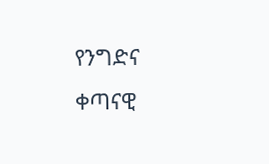የንግድና ቀጣናዊ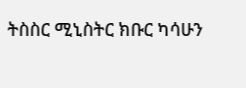ትስስር ሚኒስትር ክቡር ካሳሁን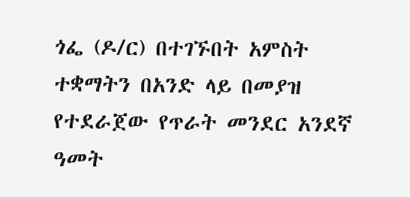ጎፌ (ዶ/ር) በተገኙበት አምስት ተቋማትን በአንድ ላይ በመያዝ የተደራጀው የጥራት መንደር አንደኛ ዓመት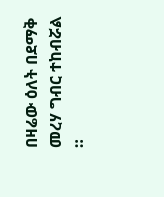በዛሬው ዕለት በደማቅ መረሃ ግብር ተከብሯል ።